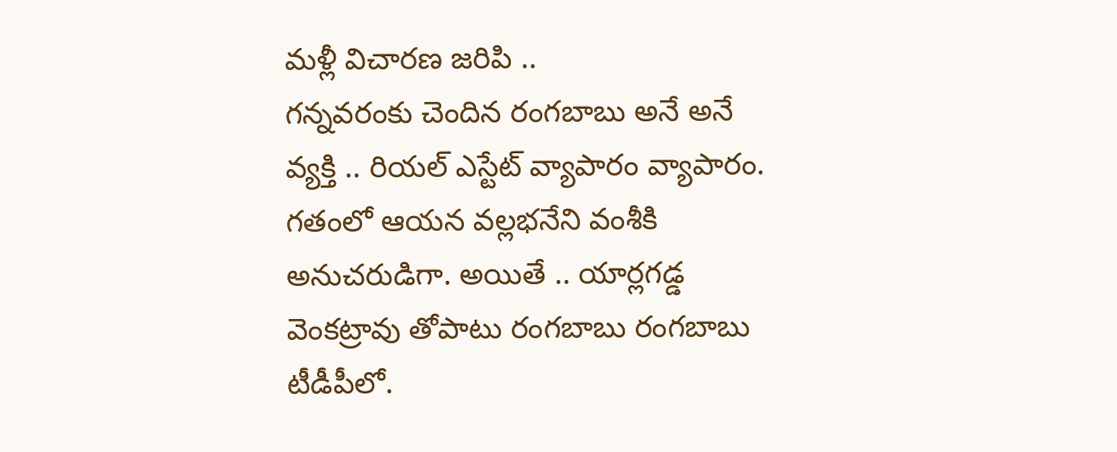మళ్లీ విచారణ జరిపి ..
గన్నవరంకు చెందిన రంగబాబు అనే అనే వ్యక్తి .. రియల్ ఎస్టేట్ వ్యాపారం వ్యాపారం. గతంలో ఆయన వల్లభనేని వంశీకి అనుచరుడిగా. అయితే .. యార్లగడ్డ వెంకట్రావు తోపాటు రంగబాబు రంగబాబు టీడీపీలో.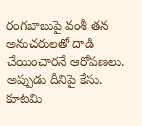రంగబాబుపై వంశీ తన అనుచరులతో దాడి చేయించారనే ఆరోపణలు. అప్పుడు దీనిపై కేసు. కూటమి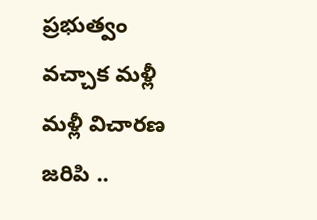ప్రభుత్వం వచ్చాక మళ్లీ మళ్లీ విచారణ జరిపి ..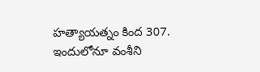హత్యాయత్నం కింద 307. ఇందులోనూ వంశీని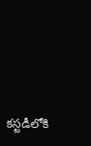కస్టడీలోకి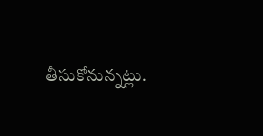తీసుకోనున్నట్లు.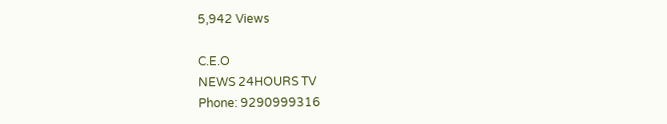5,942 Views

C.E.O
NEWS 24HOURS TV
Phone: 9290999316